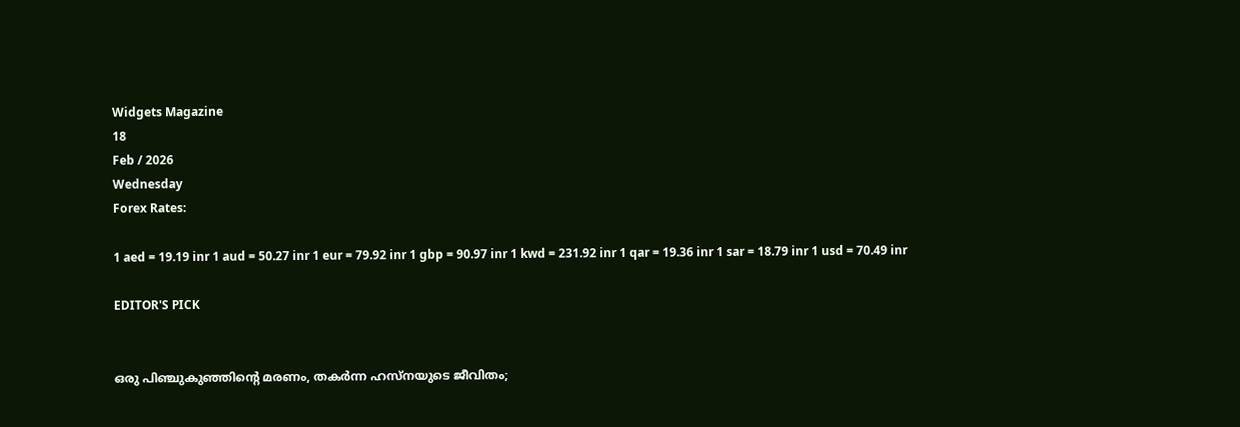Widgets Magazine
18
Feb / 2026
Wednesday
Forex Rates:

1 aed = 19.19 inr 1 aud = 50.27 inr 1 eur = 79.92 inr 1 gbp = 90.97 inr 1 kwd = 231.92 inr 1 qar = 19.36 inr 1 sar = 18.79 inr 1 usd = 70.49 inr

EDITOR'S PICK


ഒരു പിഞ്ചുകുഞ്ഞിന്റെ മരണം, തകർന്ന ഹസ്നയുടെ ജീവിതം;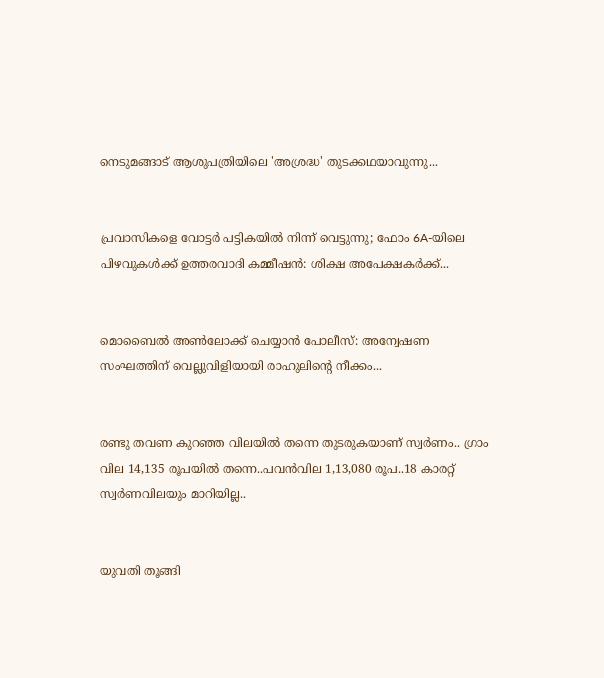നെടുമങ്ങാട് ആശുപത്രിയിലെ 'അശ്രദ്ധ' തുടക്കഥയാവുന്നു...


പ്രവാസികളെ വോട്ടർ പട്ടികയിൽ നിന്ന് വെട്ടുന്നു; ഫോം 6A-യിലെ പിഴവുകൾക്ക് ഉത്തരവാദി കമ്മീഷൻ: ശിക്ഷ അപേക്ഷകർക്ക്...


മൊബൈൽ അൺലോക്ക് ചെയ്യാൻ പോലീസ്: അന്വേഷണ സംഘത്തിന് വെല്ലുവിളിയായി രാഹുലിന്റെ നീക്കം...


രണ്ടു തവണ കുറഞ്ഞ വിലയില്‍ തന്നെ തുടരുകയാണ് സ്വർണം.. ഗ്രാം വില 14,135 രൂപയിൽ തന്നെ..പവൻവില 1,13,080 രൂപ..18 കാരറ്റ് സ്വർണവിലയും മാറിയില്ല..


യുവതി തൂങ്ങി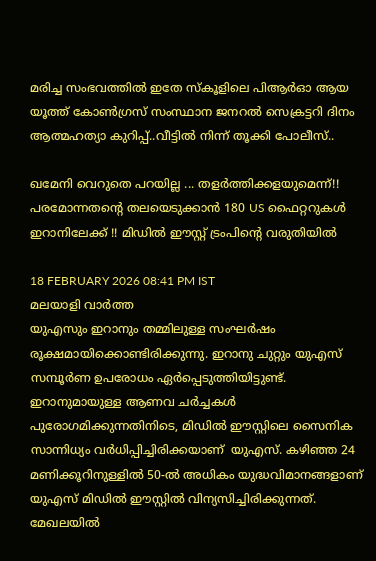മരിച്ച സംഭവത്തില്‍ ഇതേ സ്‌കൂളിലെ പിആര്‍ഓ ആയ യൂത്ത് കോണ്‍ഗ്രസ് സംസ്ഥാന ജനറല്‍ സെക്രട്ടറി ദിനം ആത്മഹത്യാ കുറിപ്പ്..വീട്ടിൽ നിന്ന് തൂക്കി പോലീസ്..

ഖമേനി വെറുതെ പറയില്ല ... തളർത്തിക്കളയുമെന്ന്!! പരമോന്നതന്റെ തലയെടുക്കാൻ 180 US ഫൈറ്ററുകൾ ഇറാനിലേക്ക് !! മിഡില്‍ ഈസ്റ്റ് ട്രംപിന്റെ വരുതിയില്‍

18 FEBRUARY 2026 08:41 PM IST
മലയാളി വാര്‍ത്ത
യുഎസും ഇറാനും തമ്മിലുള്ള സംഘർഷം രൂക്ഷമായിക്കൊണ്ടിരിക്കുന്നു. ഇറാനു ചുറ്റും യുഎസ് സമ്പൂർണ ഉപരോധം ഏർപ്പെടുത്തിയിട്ടുണ്ട്. ഇറാനുമായുള്ള ആണവ ചർച്ചകൾ പുരോഗമിക്കുന്നതിനിടെ, മിഡിൽ ഈസ്റ്റിലെ സൈനിക സാന്നിധ്യം വർധിപ്പിച്ചിരിക്കയാണ്  യുഎസ്. കഴിഞ്ഞ 24 മണിക്കൂറിനുള്ളിൽ 50-ൽ അധികം യുദ്ധവിമാനങ്ങളാണ് യുഎസ് മിഡിൽ ഈസ്റ്റിൽ വിന്യസിച്ചിരിക്കുന്നത്. മേഖലയിൽ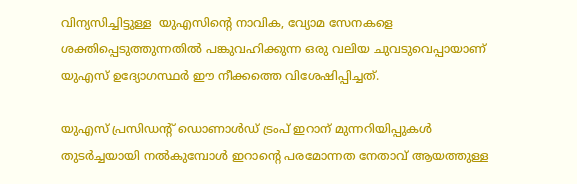വിന്യസിച്ചിട്ടുള്ള  യുഎസിന്റെ നാവിക, വ്യോമ സേനകളെ ശക്തിപ്പെടുത്തുന്നതിൽ പങ്കുവഹിക്കുന്ന ഒരു വലിയ ചുവടുവെപ്പായാണ് യുഎസ് ഉദ്യോഗസ്ഥർ ഈ നീക്കത്തെ വിശേഷിപ്പിച്ചത്.

യുഎസ് പ്രസിഡന്റ് ഡൊണാൾഡ് ട്രംപ് ഇറാന് മുന്നറിയിപ്പുകൾ തുടർച്ചയായി നൽകുമ്പോൾ ഇറാന്റെ പരമോന്നത നേതാവ് ആയത്തുള്ള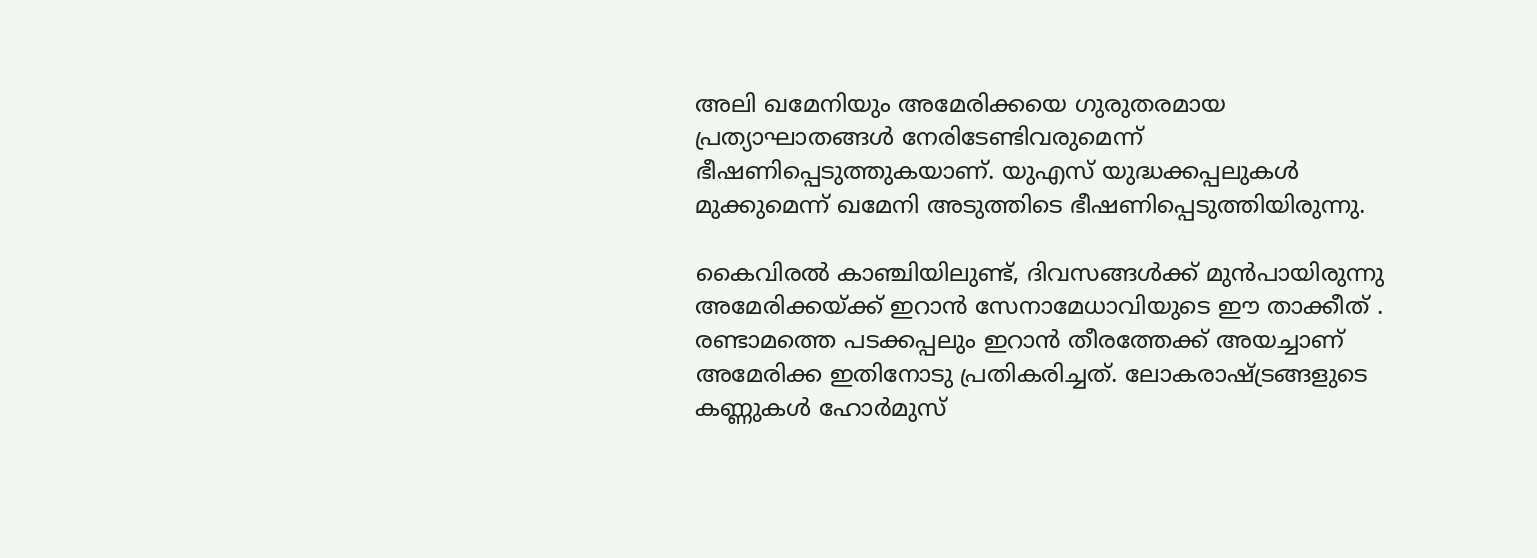അലി ഖമേനിയും അമേരിക്കയെ ഗുരുതരമായ പ്രത്യാഘാതങ്ങൾ നേരിടേണ്ടിവരുമെന്ന് ഭീഷണിപ്പെടുത്തുകയാണ്. യുഎസ് യുദ്ധക്കപ്പലുകൾ മുക്കുമെന്ന് ഖമേനി അടുത്തിടെ ഭീഷണിപ്പെടുത്തിയിരുന്നു.

കൈവിരല്‍ കാഞ്ചിയിലുണ്ട്, ദിവസങ്ങള്‍ക്ക് മുന്‍പായിരുന്നു അമേരിക്കയ്ക്ക് ഇറാന്‍ സേനാമേധാവിയുടെ ഈ താക്കീത് . രണ്ടാമത്തെ പടക്കപ്പലും ഇറാന്‍ തീരത്തേക്ക് അയച്ചാണ് അമേരിക്ക ഇതിനോടു പ്രതികരിച്ചത്. ലോകരാഷ്ട്രങ്ങളുടെ കണ്ണുകള്‍ ഹോര്‍മുസ്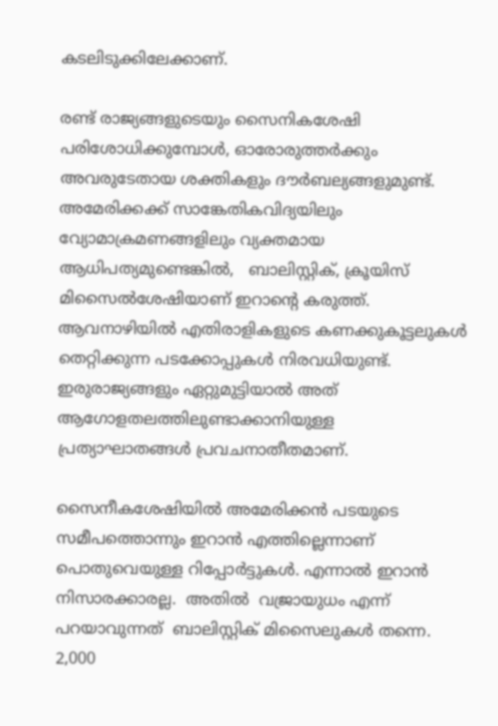കടലിടുക്കിലേക്കാണ്.

രണ്ട് രാജ്യങ്ങളുടെയും സൈനികശേഷി പരിശോധിക്കുമ്പോൾ, ഓരോരുത്തർക്കും അവരുടേതായ ശക്തികളും ദൗർബല്യങ്ങളുമുണ്ട്. അമേരിക്കക്ക് സാങ്കേതികവിദ്യയിലും വ്യോമാക്രമണങ്ങളിലും വ്യക്തമായ ആധിപത്യമുണ്ടെങ്കിൽ,   ബാലിസ്റ്റിക്, ക്രൂയിസ് മിസൈൽശേഷിയാണ് ഇറാന്‍റെ കരുത്ത്.   ആവനാഴിയില്‍ എതിരാളികളുടെ കണക്കുകൂട്ടലുകള്‍ തെറ്റിക്കുന്ന പടക്കോപ്പുകള്‍ നിരവധിയുണ്ട്. ഇരുരാജ്യങ്ങളും ഏറ്റുമുട്ടിയാല്‍ അത് ആഗോളതലത്തിലുണ്ടാക്കാനിയുള്ള  പ്രത്യാഘാതങ്ങള്‍ പ്രവചനാതീതമാണ്.

സൈനീകശേഷിയില്‍ അമേരിക്കന്‍ പടയുടെ സമീപത്തൊന്നും ഇറാന്‍ എത്തില്ലെന്നാണ് പൊതുവെയുള്ള റിപ്പോര്‍ട്ടുകള്‍. എന്നാല്‍ ഇറാന്‍ നിസാരക്കാരല്ല.  അതില്‍  വജ്രായുധം എന്ന് പറയാവുന്നത്  ബാലിസ്റ്റിക് മിസൈലുകള്‍ തന്നെ. 2,000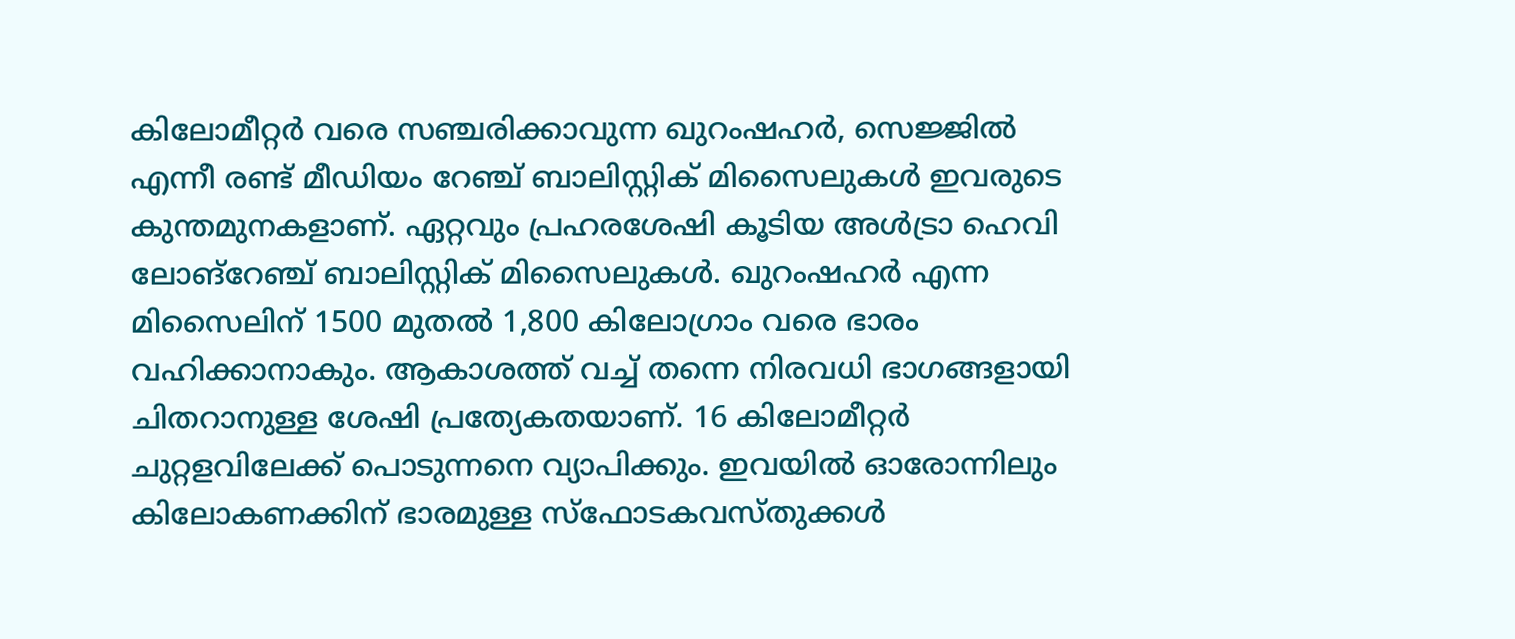കിലോമീറ്റർ വരെ സഞ്ചരിക്കാവുന്ന ഖുറംഷഹർ, സെജ്ജിൽ എന്നീ രണ്ട് മീഡിയം റേഞ്ച് ബാലിസ്റ്റിക് മിസൈലുകള്‍ ഇവരുടെ കുന്തമുനകളാണ്. ഏറ്റവും പ്രഹരശേഷി കൂടിയ അള്‍ട്രാ ഹെവി ലോങ്റേഞ്ച് ബാലിസ്റ്റിക് മിസൈലുകള്‍. ഖുറംഷഹർ എന്ന മിസൈലിന് 1500 മുതൽ 1,800 കിലോഗ്രാം വരെ ഭാരം വഹിക്കാനാകും. ആകാശത്ത് വച്ച് തന്നെ നിരവധി ഭാഗങ്ങളായി ചിതറാനുള്ള ശേഷി പ്രത്യേകതയാണ്. 16 കിലോമീറ്റര്‍ ചുറ്റളവിലേക്ക് പൊടുന്നനെ വ്യാപിക്കും. ഇവയില്‍ ഓരോന്നിലും കിലോകണക്കിന് ഭാരമുള്ള സ്‌ഫോടകവസ്തുക്കള്‍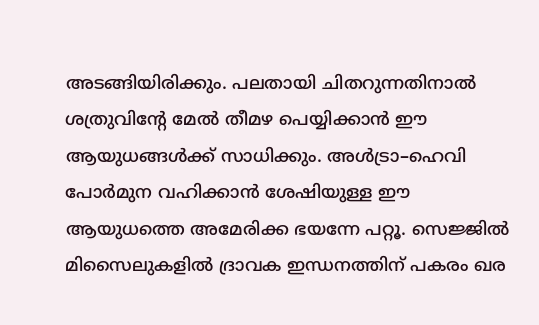അടങ്ങിയിരിക്കും. പലതായി ചിതറുന്നതിനാൽ ശത്രുവിന്റേ മേല്‍ തീമഴ പെയ്യിക്കാന്‍ ഈ ആയുധങ്ങള്‍ക്ക് സാധിക്കും. അള്‍ട്രാ–ഹെവി പോര്‍മുന വഹിക്കാന്‍ ശേഷിയുള്ള ഈ ആയുധത്തെ അമേരിക്ക ഭയന്നേ പറ്റൂ. സെജ്ജിൽ മിസൈലുകളില്‍ ദ്രാവക ഇന്ധനത്തിന് പകരം ഖര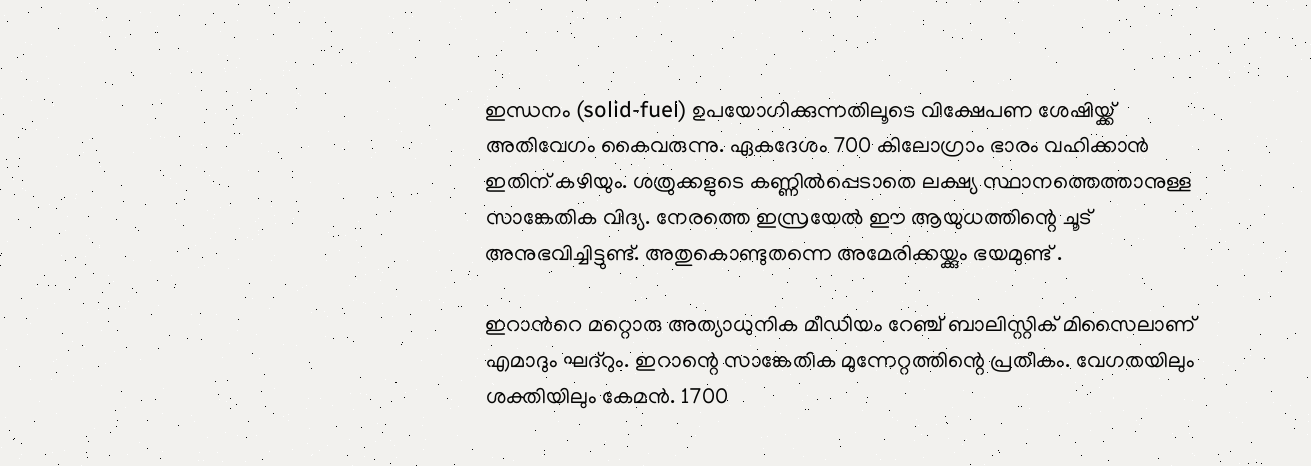ഇന്ധനം (solid-fuel) ഉപയോഗിക്കുന്നതിലൂടെ വിക്ഷേപണ ശേഷിയ്ക്ക് അതിവേഗം കൈവരുന്നു. ഏകദേശം 700 കിലോഗ്രാം ഭാരം വഹിക്കാൻ ഇതിന് കഴിയും. ശത്രുക്കളുടെ കണ്ണില്‍പ്പെടാതെ ലക്ഷ്യ സ്ഥാനത്തെത്താനുള്ള സാങ്കേതിക വിദ്യ. നേരത്തെ ഇസ്രയേല്‍ ഈ ആയുധത്തിന്റെ ചൂട് അനുഭവിച്ചിട്ടുണ്ട്. അതുകൊണ്ടുതന്നെ അമേരിക്കയ്ക്കും ഭയമുണ്ട് .

ഇറാന്‍റെ മറ്റൊരു അത്യാധുനിക മീഡിയം റേഞ്ച് ബാലിസ്റ്റിക് മിസൈലാണ് എമാദും ഘദ്റും. ഇറാന്റെ സാങ്കേതിക മുന്നേറ്റത്തിന്റെ പ്രതീകം. വേഗതയിലും ശക്തിയിലും കേമന്‍. 1700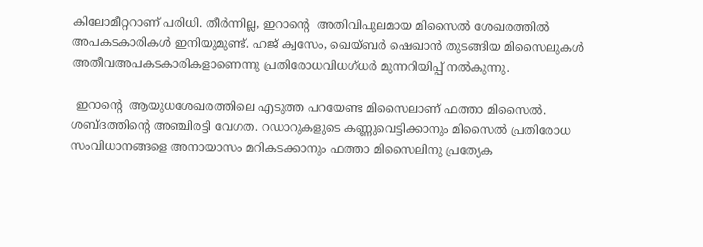കിലോമീറ്ററാണ് പരിധി. തീര്‍ന്നില്ല, ഇറാന്‍റെ  അതിവിപുലമായ മിസൈല്‍ ശേഖരത്തില്‍ അപകടകാരികള്‍ ഇനിയുമുണ്ട്. ഹജ് ക്വസേം, ഖെയ്ബര്‍ ഷെഖാന്‍ തുടങ്ങിയ മിസൈലുകള്‍ അതീവഅപകടകാരികളാണെന്നു പ്രതിരോധവിധഗ്ധര്‍ മുന്നറിയിപ്പ് നല്‍കുന്നു.

 ഇറാന്‍റെ  ആയുധശേഖരത്തിലെ എടുത്ത പറയേണ്ട മിസൈലാണ് ഫത്താ മിസൈല്‍. ശബ്ദത്തിന്‍റെ അഞ്ചിരട്ടി വേഗത. റഡാറുകളുടെ കണ്ണുവെട്ടിക്കാനും മിസൈല്‍ പ്രതിരോധ സംവിധാനങ്ങളെ അനായാസം മറികടക്കാനും ഫത്താ മിസൈലിനു പ്രത്യേക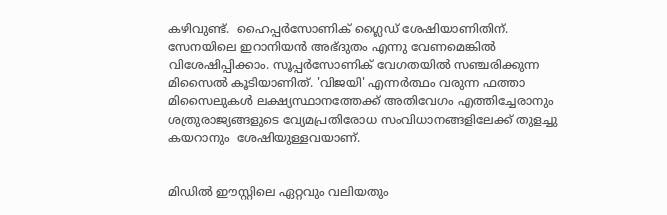കഴിവുണ്ട്.  ഹൈപ്പർസോണിക് ഗ്ലൈഡ് ശേഷിയാണിതിന്. സേനയിലെ ഇറാനിയന്‍ അഭ്ദുതം എന്നു വേണമെങ്കില്‍ വിശേഷിപ്പിക്കാം. സൂപ്പര്‍സോണിക് വേഗതയില്‍ സഞ്ചരിക്കുന്ന മിസൈല്‍ കൂടിയാണിത്. 'വിജയി' എന്നർത്ഥം വരുന്ന ഫത്താ മിസൈലുകൾ ലക്ഷ്യസ്ഥാനത്തേക്ക് അതിവേഗം എത്തിച്ചേരാനും ശത്രുരാജ്യങ്ങളുടെ വ്യേമപ്രതിരോധ സംവിധാനങ്ങളിലേക്ക് തുളച്ചു കയറാനും  ശേഷിയുള്ളവയാണ്.


മിഡിൽ ഈസ്റ്റിലെ ഏറ്റവും വലിയതും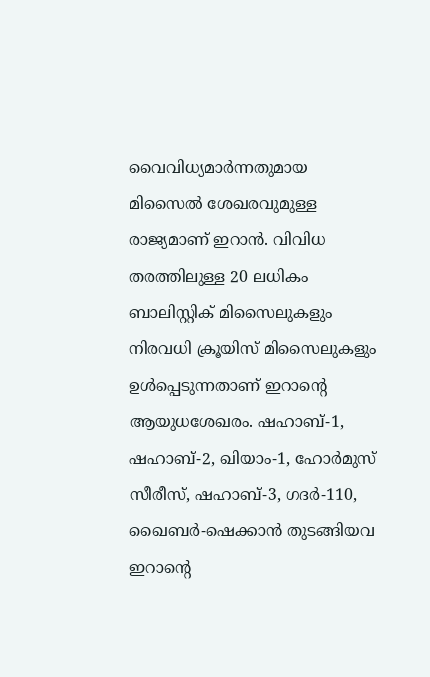വൈവിധ്യമാർന്നതുമായ മിസൈൽ ശേഖരവുമുള്ള രാജ്യമാണ് ഇറാന്‍. വിവിധ തരത്തിലുള്ള 20 ലധികം ബാലിസ്റ്റിക് മിസൈലുകളും നിരവധി ക്രൂയിസ് മിസൈലുകളും ഉൾപ്പെടുന്നതാണ് ഇറാന്റെ ആയുധശേഖരം. ഷഹാബ്-1, ഷഹാബ്-2, ഖിയാം-1, ഹോർമുസ് സീരീസ്, ഷഹാബ്-3, ഗദർ-110, ഖൈബർ-ഷെക്കാൻ തുടങ്ങിയവ ഇറാന്റെ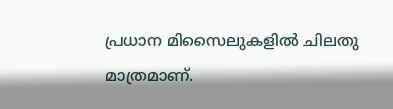പ്രധാന മിസൈലുകളിൽ ചിലതു മാത്രമാണ്.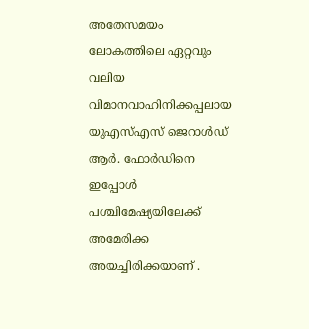അതേസമയം  ലോകത്തിലെ ഏറ്റവും വലിയ വിമാനവാഹിനിക്കപ്പലായ യുഎസ്എസ് ജെറാൾഡ് ആർ. ഫോർഡിനെ ഇപ്പോൾ പശ്ചിമേഷ്യയിലേക്ക് അമേരിക്ക അയച്ചിരിക്കയാണ് .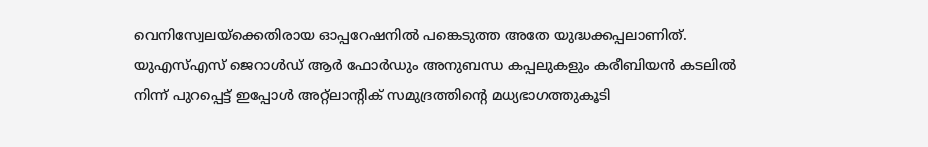വെനിസ്വേലയ്‌ക്കെതിരായ ഓപ്പറേഷനിൽ പങ്കെടുത്ത അതേ യുദ്ധക്കപ്പലാണിത്.
യുഎസ്എസ് ജെറാൾഡ് ആർ ഫോർഡും അനുബന്ധ കപ്പലുകളും കരീബിയൻ കടലിൽ നിന്ന് പുറപ്പെട്ട് ഇപ്പോൾ അറ്റ്‌ലാന്റിക് സമുദ്രത്തിന്റെ മധ്യഭാഗത്തുകൂടി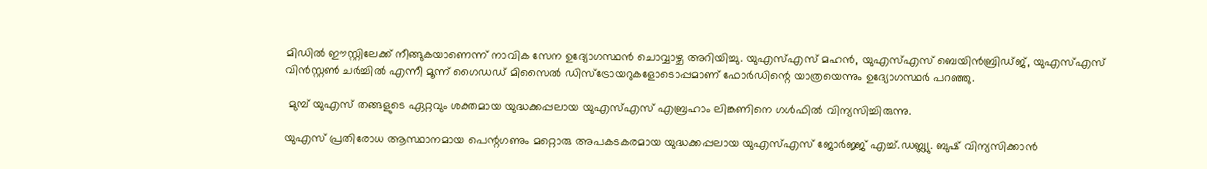മിഡിൽ ഈസ്റ്റിലേക്ക് നീങ്ങുകയാണെന്ന് നാവിക സേന ഉദ്യോഗസ്ഥൻ ചൊവ്വാഴ്ച അറിയിച്ചു. യുഎസ്എസ് മഹൻ, യുഎസ്എസ് ബെയിൻബ്രിഡ്ജ്, യുഎസ്എസ് വിൻസ്റ്റൺ ചർച്ചിൽ എന്നീ മൂന്ന് ഗൈഡഡ് മിസൈൽ ഡിസ്‌ട്രോയറുകളോടൊപ്പമാണ് ഫോർഡിന്റെ യാത്രയെന്നും ഉദ്യോഗസ്ഥർ പറഞ്ഞു.

 മുമ്പ് യുഎസ് തങ്ങളുടെ ഏറ്റവും ശക്തമായ യുദ്ധക്കപ്പലായ യുഎസ്എസ് എബ്രഹാം ലിങ്കണിനെ ഗൾഫിൽ വിന്യസിച്ചിരുന്നു.

യുഎസ് പ്രതിരോധ ആസ്ഥാനമായ പെന്റഗണും മറ്റൊരു അപകടകരമായ യുദ്ധക്കപ്പലായ യുഎസ്എസ് ജോർജ്ജ് എച്ച്.ഡബ്ല്യു. ബുഷ് വിന്യസിക്കാൻ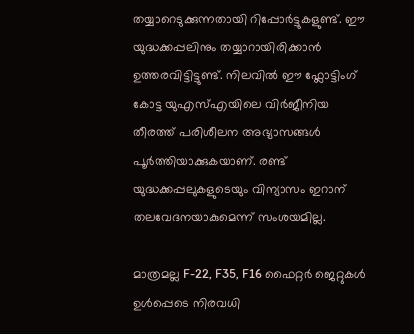തയ്യാറെടുക്കുന്നതായി റിപ്പോർട്ടുകളുണ്ട്. ഈ യുദ്ധക്കപ്പലിനും തയ്യാറായിരിക്കാൻ ഉത്തരവിട്ടിട്ടുണ്ട്. നിലവിൽ ഈ ഫ്ലോട്ടിംഗ് കോട്ട യുഎസ്എയിലെ വിർജീനിയ തീരത്ത് പരിശീലന അഭ്യാസങ്ങൾ പൂർത്തിയാക്കുകയാണ്. രണ്ട് യുദ്ധക്കപ്പലുകളുടെയും വിന്യാസം ഇറാന്   തലവേദനയാകുമെന്ന് സംശയമില്ല.

മാത്രമല്ല F-22, F35, F16 ഫൈറ്റർ ജെറ്റുകൾ ഉൾപ്പെടെ നിരവധി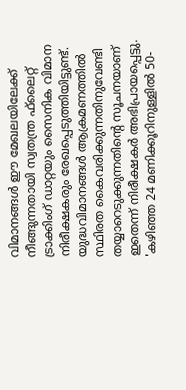വിമാനങ്ങൾ ഈ മേഖലയിലേക്ക് നീങ്ങുന്നതായി സ്വതന്ത്ര ഫ്‌ലൈറ്റ് ട്രാക്കിംഗ് ഡാറ്റയും സൈനിക വിമാന നിരീക്ഷകരും രേഖപ്പെടുത്തിയിട്ടുണ്ട്. യുദ്ധവിമാനങ്ങൾ ആക്രമണത്തിൽ സ്ഥിരത കൈവരിക്കുന്നതിനുവേണ്ടി തയ്യാറെടുക്കുന്നതിന്റെ സൂചനയാണ് ഇതെന്ന് നിരീക്ഷകർ അഭിപ്രായപ്പെട്ടു. 'കഴിഞ്ഞ 24 മണിക്കൂറിനുള്ളിൽ 50-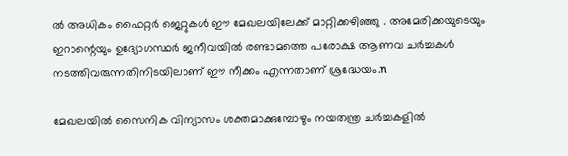ൽ അധികം ഫൈറ്റർ ജെറ്റുകൾ ഈ മേഖലയിലേക്ക് മാറ്റിക്കഴിഞ്ഞു . അമേരിക്കയുടെയും ഇറാന്റെയും ഉദ്യോഗസ്ഥർ ജനീവയിൽ രണ്ടാമത്തെ പരോക്ഷ ആണവ ചർച്ചകൾ നടത്തിവരുന്നതിനിടയിലാണ് ഈ നീക്കം എന്നതാണ് ശ്രദ്ധേയം.n

മേഖലയിൽ സൈനിക വിന്യാസം ശക്തമാക്കുമ്പോഴും നയതന്ത്ര ചർച്ചകളിൽ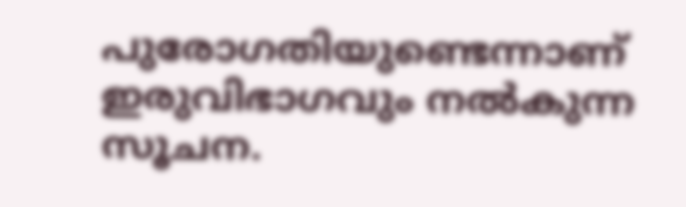പുരോഗതിയുണ്ടെന്നാണ് ഇരുവിഭാഗവും നൽകുന്ന സൂചന.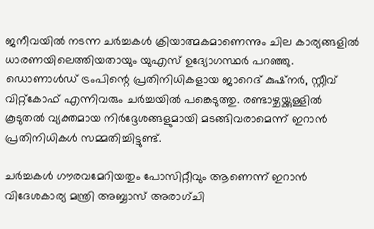ജനീവയിൽ നടന്ന ചർച്ചകൾ ക്രിയാത്മകമാണെന്നും ചില കാര്യങ്ങളിൽ ധാരണയിലെത്തിയതായും യുഎസ് ഉദ്യോഗസ്ഥർ പറഞ്ഞു. ഡൊണാൾഡ് ട്രംപിന്റെ പ്രതിനിധികളായ ജാറെദ് കുഷ്നർ, സ്റ്റീവ് വിറ്റ്കോഫ് എന്നിവരും ചർച്ചയിൽ പങ്കെടുത്തു. രണ്ടാഴ്ചയ്ക്കുള്ളിൽ കൂടുതൽ വ്യക്തമായ നിർദ്ദേശങ്ങളുമായി മടങ്ങിവരാമെന്ന് ഇറാൻ പ്രതിനിധികൾ സമ്മതിച്ചിട്ടുണ്ട്.

ചർച്ചകൾ ഗൗരവമേറിയതും പോസിറ്റീവും ആണെന്ന് ഇറാൻ വിദേശകാര്യ മന്ത്രി അബ്ബാസ് അരാഗ്ചി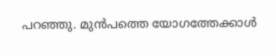പറഞ്ഞു. മുൻപത്തെ യോഗത്തേക്കാൾ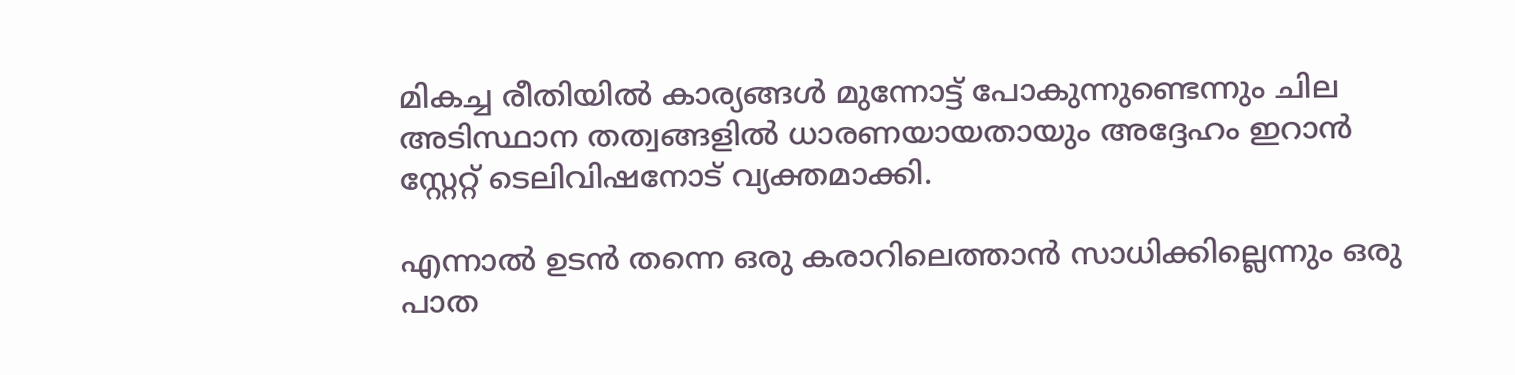മികച്ച രീതിയിൽ കാര്യങ്ങൾ മുന്നോട്ട് പോകുന്നുണ്ടെന്നും ചില അടിസ്ഥാന തത്വങ്ങളിൽ ധാരണയായതായും അദ്ദേഹം ഇറാൻ സ്റ്റേറ്റ് ടെലിവിഷനോട് വ്യക്തമാക്കി.

എന്നാൽ ഉടൻ തന്നെ ഒരു കരാറിലെത്താൻ സാധിക്കില്ലെന്നും ഒരു പാത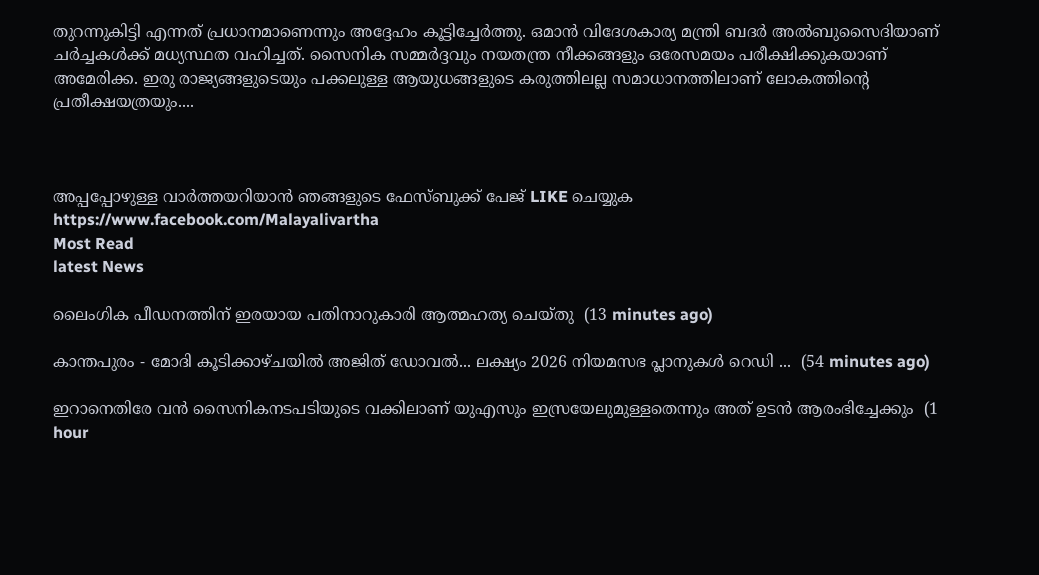തുറന്നുകിട്ടി എന്നത് പ്രധാനമാണെന്നും അദ്ദേഹം കൂട്ടിച്ചേർത്തു. ഒമാൻ വിദേശകാര്യ മന്ത്രി ബദർ അൽബുസൈദിയാണ് ചർച്ചകൾക്ക് മധ്യസ്ഥത വഹിച്ചത്. സൈനിക സമ്മർദ്ദവും നയതന്ത്ര നീക്കങ്ങളും ഒരേസമയം പരീക്ഷിക്കുകയാണ് അമേരിക്ക. ഇരു രാജ്യങ്ങളുടെയും പക്കലുള്ള ആയുധങ്ങളുടെ കരുത്തിലല്ല സമാധാനത്തിലാണ് ലോകത്തിന്‍റെ പ്രതീക്ഷയത്രയും....



അപ്പപ്പോഴുള്ള വാര്‍ത്തയറിയാന്‍ ഞങ്ങളുടെ ഫേസ്‌ബുക്ക്‌ പേജ് LIKE ചെയ്യുക
https://www.facebook.com/Malayalivartha
Most Read
latest News

ലൈംഗിക പീഡനത്തിന് ഇരയായ പതിനാറുകാരി ആത്മഹത്യ ചെയ്തു  (13 minutes ago)

കാന്തപുരം - മോദി കൂടിക്കാഴ്ചയിൽ അജിത് ഡോവൽ... ലക്ഷ്യം 2026 നിയമസഭ പ്ലാനുകൾ റെഡി ...  (54 minutes ago)

ഇറാനെതിരേ വൻ സൈനികനടപടിയുടെ വക്കിലാണ് യുഎസും ഇസ്രയേലുമുള്ളതെന്നും അത് ഉടൻ ആരംഭിച്ചേക്കും  (1 hour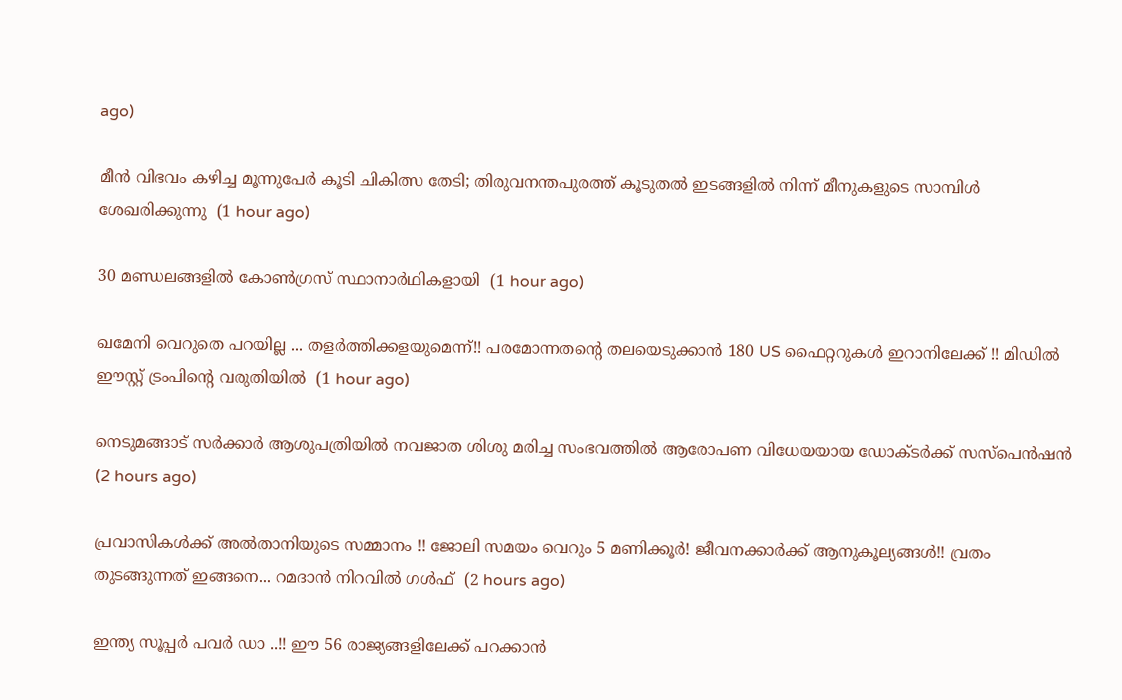ago)

മീൻ വിഭവം കഴിച്ച മൂന്നുപേര്‍ കൂടി ചികിത്സ തേടി; തിരുവനന്തപുരത്ത് കൂടുതൽ ഇടങ്ങളിൽ നിന്ന് മീനുകളുടെ സാമ്പിള്‍ ശേഖരിക്കുന്നു  (1 hour ago)

30 മണ്ഡലങ്ങളില്‍ കോണ്‍ഗ്രസ് സ്ഥാനാര്‍ഥികളായി  (1 hour ago)

ഖമേനി വെറുതെ പറയില്ല ... തളർത്തിക്കളയുമെന്ന്!! പരമോന്നതന്റെ തലയെടുക്കാൻ 180 US ഫൈറ്ററുകൾ ഇറാനിലേക്ക് !! മിഡില്‍ ഈസ്റ്റ് ട്രംപിന്റെ വരുതിയില്‍  (1 hour ago)

നെടുമങ്ങാട് സര്‍ക്കാര്‍ ആശുപത്രിയില്‍ നവജാത ശിശു മരിച്ച സംഭവത്തില്‍ ആരോപണ വിധേയയായ ഡോക്ടര്‍ക്ക് സസ്‌പെന്‍ഷന്‍  (2 hours ago)

പ്രവാസികൾക്ക് അൽതാനിയുടെ സമ്മാനം !! ജോലി സമയം വെറും 5 മണിക്കൂർ! ജീവനക്കാർക്ക് ആനുകൂല്യങ്ങൾ!! വ്രതം തുടങ്ങുന്നത് ഇങ്ങനെ... റമദാൻ നിറവിൽ ഗൾഫ്  (2 hours ago)

ഇന്ത്യ സൂപ്പർ പവർ ഡാ ..!! ഈ 56 രാജ്യങ്ങളിലേക്ക് പറക്കാൻ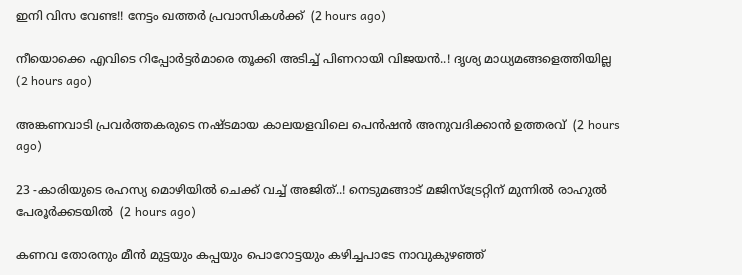ഇനി വിസ വേണ്ട!! നേട്ടം ഖത്തർ പ്രവാസികൾക്ക്  (2 hours ago)

നീയൊക്കെ എവിടെ റിപ്പോർട്ടർമാരെ തൂക്കി അടിച്ച് പിണറായി വിജയൻ..! ദൃശ്യ മാധ്യമങ്ങളെത്തിയില്ല  (2 hours ago)

അങ്കണവാടി പ്രവര്‍ത്തകരുടെ നഷ്ടമായ കാലയളവിലെ പെന്‍ഷന്‍ അനുവദിക്കാന്‍ ഉത്തരവ്  (2 hours ago)

23 -കാരിയുടെ രഹസ്യ മൊഴിയിൽ ചെക്ക് വച്ച് അജിത്..! നെടുമങ്ങാട് മജിസ്‌ട്രേറ്റിന് മുന്നിൽ രാഹുൽ പേരൂർക്കടയിൽ  (2 hours ago)

കണവ തോരനും മീന്‍ മുട്ടയും കപ്പയും പൊറോട്ടയും കഴിച്ചപാടേ നാവുകുഴഞ്ഞ്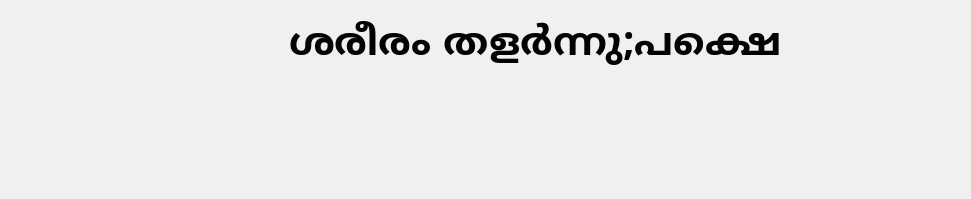ശരീരം തളര്‍ന്നു;പക്ഷെ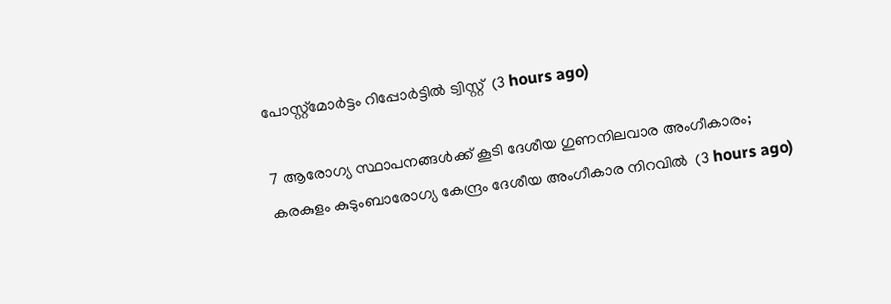പോസ്റ്റ്‌മോര്‍ട്ടം റിപ്പോര്‍ട്ടില്‍ ട്വിസ്റ്റ്  (3 hours ago)

7 ആരോഗ്യ സ്ഥാപനങ്ങള്‍ക്ക് കൂടി ദേശീയ ഗുണനിലവാര അംഗീകാരം; കരകുളം കുടുംബാരോഗ്യ കേന്ദ്രം ദേശീയ അംഗീകാര നിറവില്‍  (3 hours ago)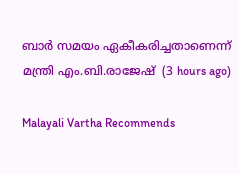ബാര്‍ സമയം ഏകീകരിച്ചതാണെന്ന് മന്ത്രി എം.ബി.രാജേഷ്  (3 hours ago)

Malayali Vartha Recommends